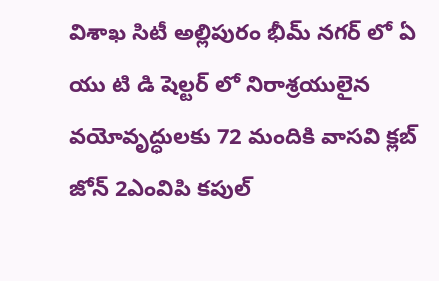విశాఖ సిటీ అల్లిపురం భీమ్ నగర్ లో ఏ యు టి డి షెల్టర్ లో నిరాశ్రయులైన వయోవృద్ధులకు 72 మందికి వాసవి క్లబ్ జోన్ 2ఎంవిపి కపుల్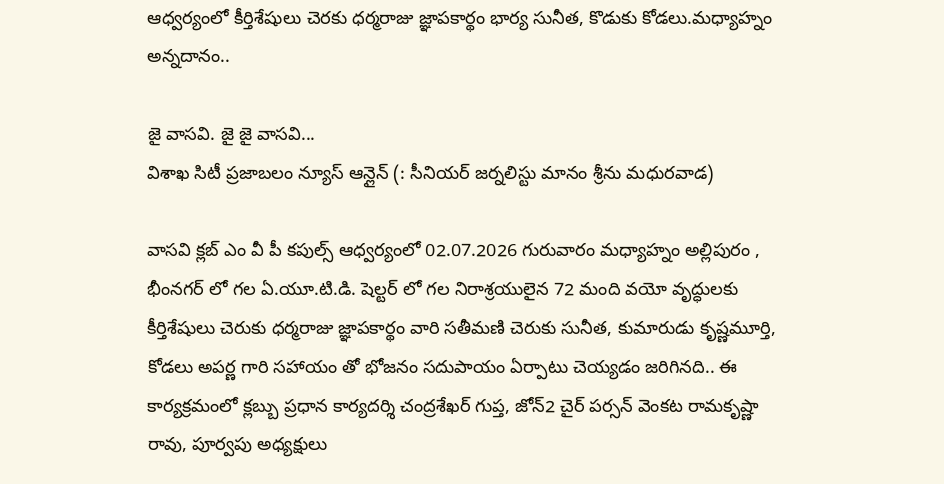ఆధ్వర్యంలో కీర్తిశేషులు చెరకు ధర్మరాజు జ్ఞాపకార్థం భార్య సునీత, కొడుకు కోడలు.మధ్యాహ్నం అన్నదానం..

జై వాసవి. జై జై వాసవి...
విశాఖ సిటీ ప్రజాబలం న్యూస్ ఆన్లైన్ (: సీనియర్ జర్నలిస్టు మానం శ్రీను మధురవాడ)

వాసవి క్లబ్ ఎం వీ పీ కపుల్స్ ఆధ్వర్యంలో 02.07.2026 గురువారం మధ్యాహ్నం అల్లిపురం , భీంనగర్ లో గల ఏ.యూ.టి.డి. షెల్టర్ లో గల నిరాశ్రయులైన 72 మంది వయో వృద్ధులకు కీర్తిశేషులు చెరుకు ధర్మరాజు జ్ఞాపకార్థం వారి సతీమణి చెరుకు సునీత, కుమారుడు కృష్ణమూర్తి, కోడలు అపర్ణ గారి సహాయం తో భోజనం సదుపాయం ఏర్పాటు చెయ్యడం జరిగినది.. ఈ కార్యక్రమంలో క్లబ్బు ప్రధాన కార్యదర్శి చంద్రశేఖర్ గుప్త, జోన్2 చైర్ పర్సన్ వెంకట రామకృష్ణా రావు, పూర్వపు అధ్యక్షులు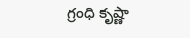గ్రంధి కృష్ణా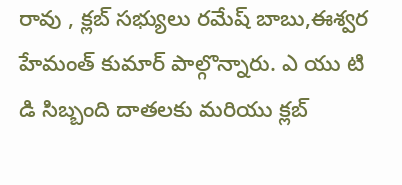రావు , క్లబ్ సభ్యులు రమేష్ బాబు,ఈశ్వర హేమంత్ కుమార్ పాల్గొన్నారు. ఎ యు టి డి సిబ్బంది దాతలకు మరియు క్లబ్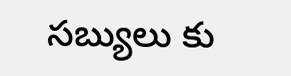సబ్యులు కు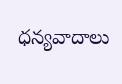ధన్యవాదాలు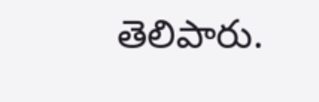తెలిపారు.